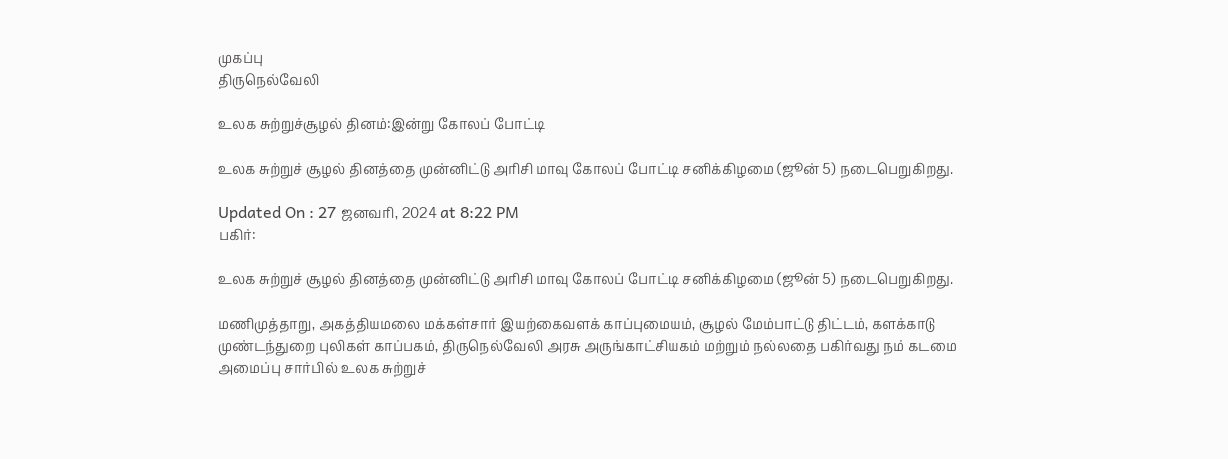முகப்பு
திருநெல்வேலி

உலக சுற்றுச்சூழல் தினம்:இன்று கோலப் போட்டி

உலக சுற்றுச் சூழல் தினத்தை முன்னிட்டு அரிசி மாவு கோலப் போட்டி சனிக்கிழமை (ஜூன் 5) நடைபெறுகிறது.

Updated On : 27 ஜனவரி, 2024 at 8:22 PM
பகிர்:

உலக சுற்றுச் சூழல் தினத்தை முன்னிட்டு அரிசி மாவு கோலப் போட்டி சனிக்கிழமை (ஜூன் 5) நடைபெறுகிறது.

மணிமுத்தாறு, அகத்தியமலை மக்கள்சார் இயற்கைவளக் காப்புமையம், சூழல் மேம்பாட்டு திட்டம், களக்காடு முண்டந்துறை புலிகள் காப்பகம், திருநெல்வேலி அரசு அருங்காட்சியகம் மற்றும் நல்லதை பகிர்வது நம் கடமை அமைப்பு சார்பில் உலக சுற்றுச்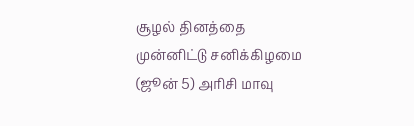சூழல் தினத்தை முன்னிட்டு சனிக்கிழமை (ஜூன் 5) அரிசி மாவு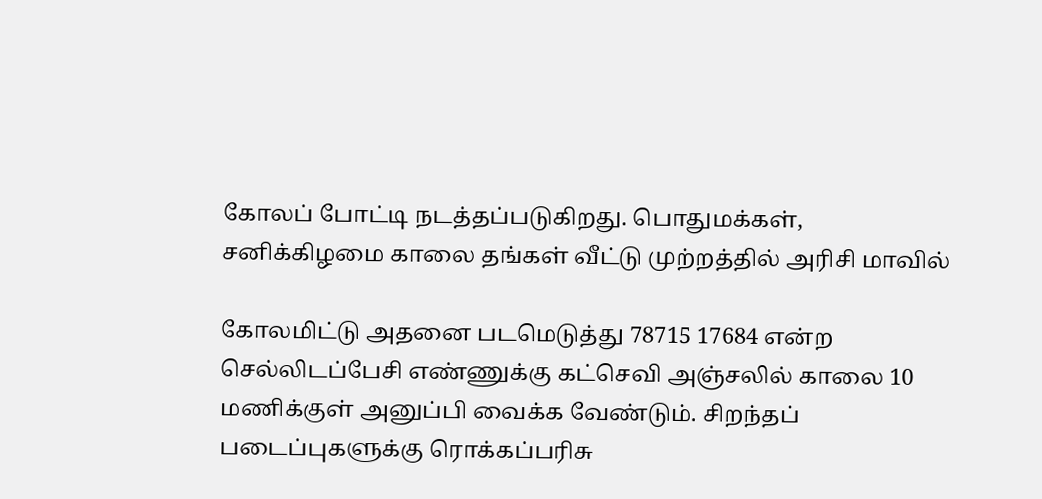கோலப் போட்டி நடத்தப்படுகிறது. பொதுமக்கள், சனிக்கிழமை காலை தங்கள் வீட்டு முற்றத்தில் அரிசி மாவில்

கோலமிட்டு அதனை படமெடுத்து 78715 17684 என்ற செல்லிடப்பேசி எண்ணுக்கு கட்செவி அஞ்சலில் காலை 10 மணிக்குள் அனுப்பி வைக்க வேண்டும். சிறந்தப் படைப்புகளுக்கு ரொக்கப்பரிசு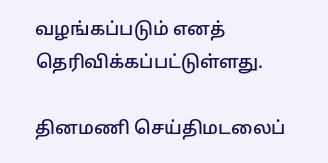வழங்கப்படும் எனத் தெரிவிக்கப்பட்டுள்ளது.

தினமணி செய்திமடலைப்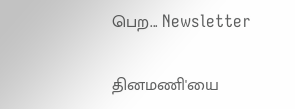பெற... Newsletter

தினமணி'யை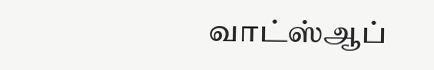வாட்ஸ்ஆப்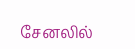சேனலில்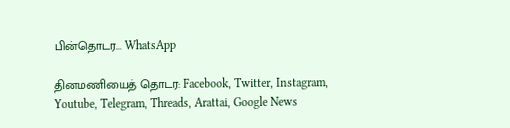பின்தொடர... WhatsApp

தினமணியைத் தொடர: Facebook, Twitter, Instagram, Youtube, Telegram, Threads, Arattai, Google News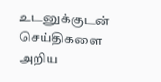உடனுக்குடன் செய்திகளை அறிய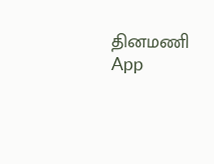தினமணி App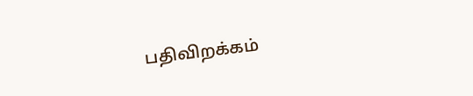பதிவிறக்கம்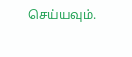செய்யவும்.